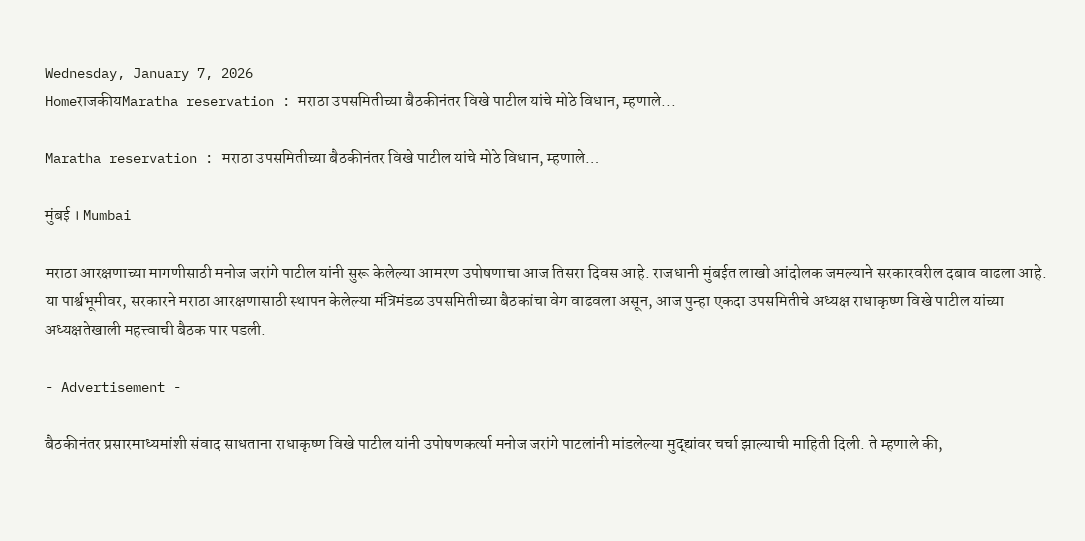Wednesday, January 7, 2026
HomeराजकीयMaratha reservation : मराठा उपसमितीच्या बैठकीनंतर विखे पाटील यांचे मोठे विधान, म्हणाले...

Maratha reservation : मराठा उपसमितीच्या बैठकीनंतर विखे पाटील यांचे मोठे विधान, म्हणाले…

मुंबई । Mumbai

मराठा आरक्षणाच्या मागणीसाठी मनोज जरांगे पाटील यांनी सुरू केलेल्या आमरण उपोषणाचा आज तिसरा दिवस आहे. राजधानी मुंबईत लाखो आंदोलक जमल्याने सरकारवरील दबाव वाढला आहे. या पार्श्वभूमीवर, सरकारने मराठा आरक्षणासाठी स्थापन केलेल्या मंत्रिमंडळ उपसमितीच्या बैठकांचा वेग वाढवला असून, आज पुन्हा एकदा उपसमितीचे अध्यक्ष राधाकृष्ण विखे पाटील यांच्या अध्यक्षतेखाली महत्त्वाची बैठक पार पडली.

- Advertisement -

बैठकीनंतर प्रसारमाध्यमांशी संवाद साधताना राधाकृष्ण विखे पाटील यांनी उपोषणकर्त्या मनोज जरांगे पाटलांनी मांडलेल्या मुद्द्यांवर चर्चा झाल्याची माहिती दिली. ते म्हणाले की,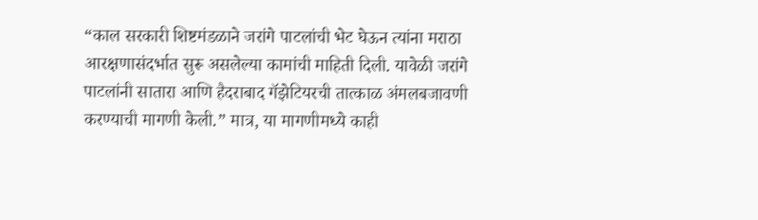“काल सरकारी शिष्टमंडळाने जरांगे पाटलांची भेट घेऊन त्यांना मराठा आरक्षणासंदर्भात सुरू असलेल्या कामांची माहिती दिली. यावेळी जरांगे पाटलांनी सातारा आणि हैदराबाद गॅझेटियरची तात्काळ अंमलबजावणी करण्याची मागणी केली.” मात्र, या मागणीमध्ये काही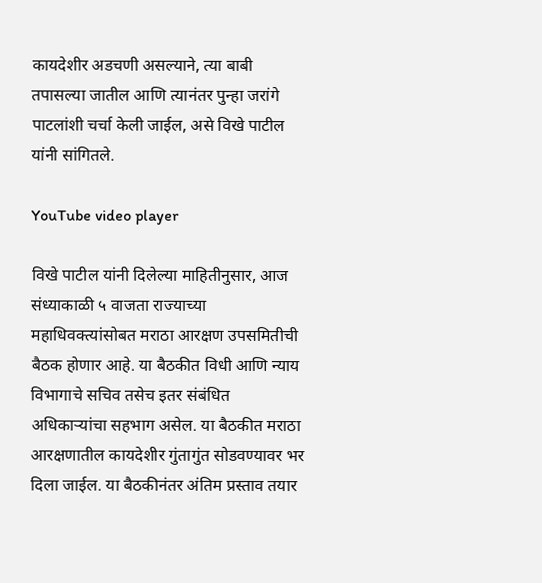कायदेशीर अडचणी असल्याने, त्या बाबी तपासल्या जातील आणि त्यानंतर पुन्हा जरांगे पाटलांशी चर्चा केली जाईल, असे विखे पाटील यांनी सांगितले.

YouTube video player

विखे पाटील यांनी दिलेल्या माहितीनुसार, आज संध्याकाळी ५ वाजता राज्याच्या महाधिवक्त्यांसोबत मराठा आरक्षण उपसमितीची बैठक होणार आहे. या बैठकीत विधी आणि न्याय विभागाचे सचिव तसेच इतर संबंधित अधिकाऱ्यांचा सहभाग असेल. या बैठकीत मराठा आरक्षणातील कायदेशीर गुंतागुंत सोडवण्यावर भर दिला जाईल. या बैठकीनंतर अंतिम प्रस्ताव तयार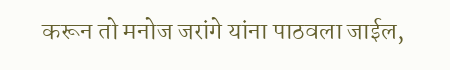करून तो मनोज जरांगे यांना पाठवला जाईल,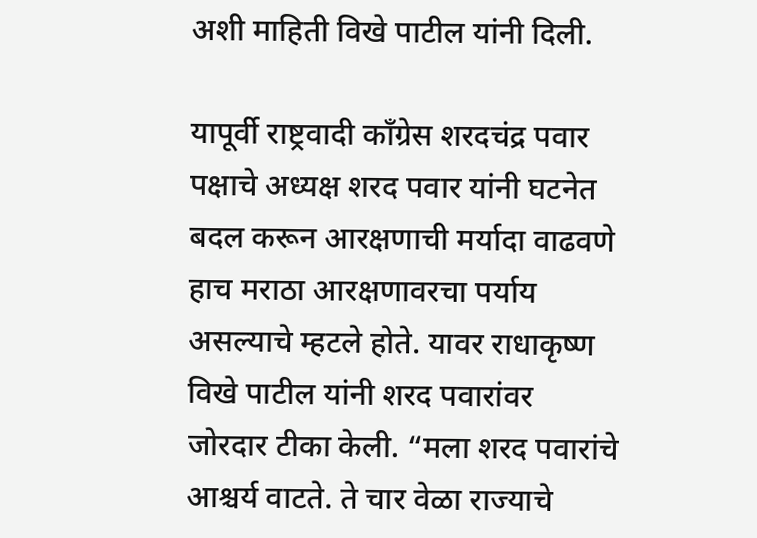अशी माहिती विखे पाटील यांनी दिली.

यापूर्वी राष्ट्रवादी काँग्रेस शरदचंद्र पवार पक्षाचे अध्यक्ष शरद पवार यांनी घटनेत बदल करून आरक्षणाची मर्यादा वाढवणे हाच मराठा आरक्षणावरचा पर्याय असल्याचे म्हटले होते. यावर राधाकृष्ण विखे पाटील यांनी शरद पवारांवर जोरदार टीका केली. “मला शरद पवारांचे आश्चर्य वाटते. ते चार वेळा राज्याचे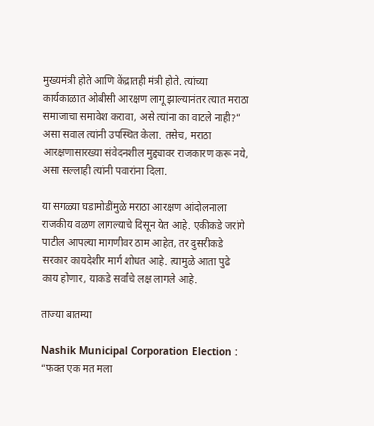मुख्यमंत्री होते आणि केंद्रातही मंत्री होते. त्यांच्या कार्यकाळात ओबीसी आरक्षण लागू झाल्यानंतर त्यात मराठा समाजाचा समावेश करावा, असे त्यांना का वाटले नाही?” असा सवाल त्यांनी उपस्थित केला. तसेच, मराठा आरक्षणासारख्या संवेदनशील मुद्द्यावर राजकारण करू नये, असा सल्लाही त्यांनी पवारांना दिला.

या सगळ्या घडामोडींमुळे मराठा आरक्षण आंदोलनाला राजकीय वळण लागल्याचे दिसून येत आहे. एकीकडे जरांगे पाटील आपल्या मागणीवर ठाम आहेत, तर दुसरीकडे सरकार कायदेशीर मार्ग शोधत आहे. त्यामुळे आता पुढे काय होणार, याकडे सर्वांचे लक्ष लागले आहे.

ताज्या बातम्या

Nashik Municipal Corporation Election : “फक्त एक मत मला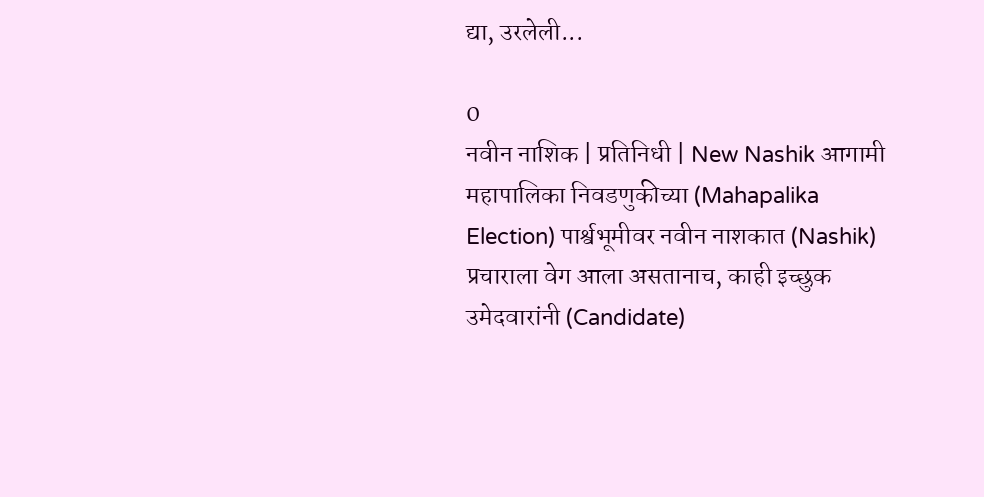द्या, उरलेली...

0
नवीन नाशिक | प्रतिनिधी | New Nashik आगामी महापालिका निवडणुकीच्या (Mahapalika Election) पार्श्वभूमीवर नवीन नाशकात (Nashik) प्रचाराला वेग आला असतानाच, काही इच्छुक उमेदवारांनी (Candidate)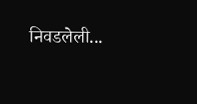निवडलेली...